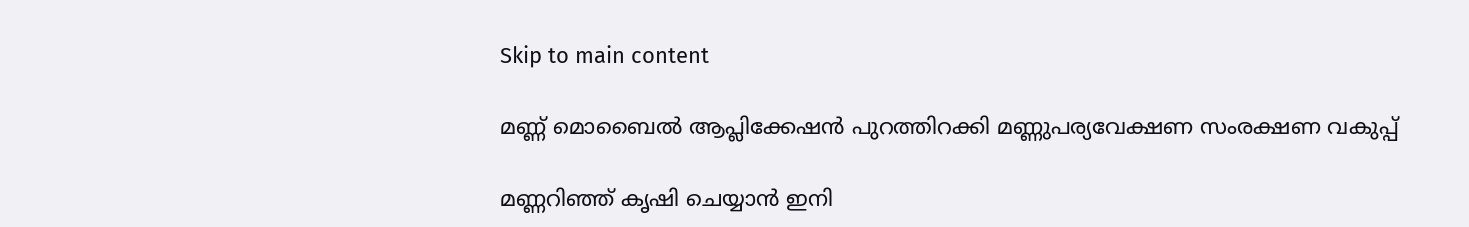Skip to main content

മണ്ണ് മൊബൈല്‍ ആപ്ലിക്കേഷന്‍ പുറത്തിറക്കി മണ്ണുപര്യവേക്ഷണ സംരക്ഷണ വകുപ്പ്

മണ്ണറിഞ്ഞ് കൃഷി ചെയ്യാന്‍ ഇനി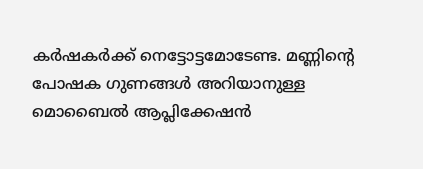കര്‍ഷകര്‍ക്ക് നെട്ടോട്ടമോടേണ്ട. മണ്ണിന്റെ പോഷക ഗുണങ്ങള്‍ അറിയാനുള്ള  മൊബൈല്‍ ആപ്ലിക്കേഷന്‍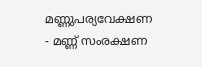മണ്ണുപര്യവേക്ഷണ - മണ്ണ് സംരക്ഷണ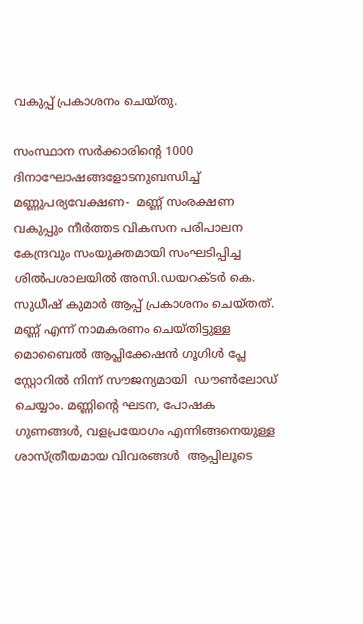വകുപ്പ് പ്രകാശനം ചെയ്തു.

സംസ്ഥാന സര്‍ക്കാരിന്റെ 1000 ദിനാഘോഷങ്ങളോടനുബന്ധിച്ച് മണ്ണുപര്യവേക്ഷണ-  മണ്ണ് സംരക്ഷണ വകുപ്പും നീര്‍ത്തട വികസന പരിപാലന കേന്ദ്രവും സംയുക്തമായി സംഘടിപ്പിച്ച ശില്‍പശാലയില്‍ അസി.ഡയറക്ടര്‍ കെ. സുധീഷ് കുമാര്‍ ആപ്പ് പ്രകാശനം ചെയ്തത്. മണ്ണ് എന്ന് നാമകരണം ചെയ്തിട്ടുള്ള മൊബൈല്‍ ആപ്ലിക്കേഷന്‍ ഗൂഗിള്‍ പ്ലേ സ്റ്റോറില്‍ നിന്ന് സൗജന്യമായി  ഡൗണ്‍ലോഡ് ചെയ്യാം. മണ്ണിന്റെ ഘടന, പോഷക ഗുണങ്ങള്‍, വളപ്രയോഗം എന്നിങ്ങനെയുള്ള ശാസ്ത്രീയമായ വിവരങ്ങള്‍  ആപ്പിലൂടെ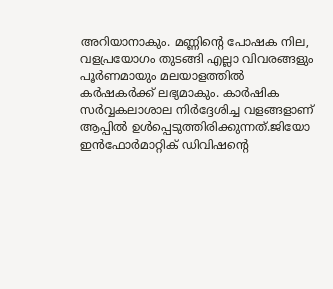അറിയാനാകും. മണ്ണിന്റെ പോഷക നില, വളപ്രയോഗം തുടങ്ങി എല്ലാ വിവരങ്ങളും പൂര്‍ണമായും മലയാളത്തില്‍ കര്‍ഷകര്‍ക്ക് ലഭ്യമാകും. കാര്‍ഷിക സര്‍വ്വകലാശാല നിര്‍ദ്ദേശിച്ച വളങ്ങളാണ് ആപ്പില്‍ ഉള്‍പ്പെടുത്തിരിക്കുന്നത്.ജിയോ ഇന്‍ഫോര്‍മാറ്റിക് ഡിവിഷന്റെ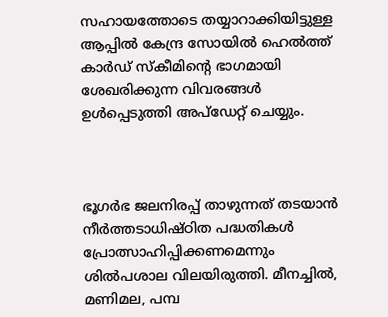സഹായത്തോടെ തയ്യാറാക്കിയിട്ടുള്ള ആപ്പില്‍ കേന്ദ്ര സോയില്‍ ഹെല്‍ത്ത് കാര്‍ഡ് സ്‌കീമിന്റെ ഭാഗമായി ശേഖരിക്കുന്ന വിവരങ്ങള്‍ ഉള്‍പ്പെടുത്തി അപ്‌ഡേറ്റ് ചെയ്യും.



ഭൂഗര്‍ഭ ജലനിരപ്പ് താഴുന്നത് തടയാന്‍ നീര്‍ത്തടാധിഷ്ഠിത പദ്ധതികള്‍ പ്രോത്സാഹിപ്പിക്കണമെന്നും ശില്‍പശാല വിലയിരുത്തി. മീനച്ചില്‍, മണിമല, പമ്പ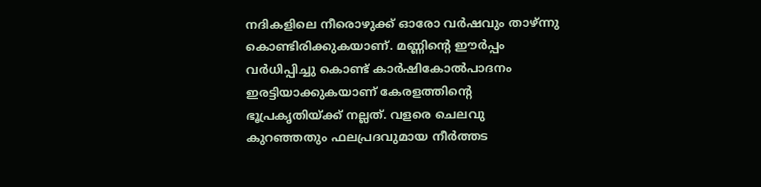നദികളിലെ നീരൊഴുക്ക് ഓരോ വര്‍ഷവും താഴ്ന്നു കൊണ്ടിരിക്കുകയാണ്. മണ്ണിന്റെ ഈര്‍പ്പം വര്‍ധിപ്പിച്ചു കൊണ്ട് കാര്‍ഷികോല്‍പാദനം ഇരട്ടിയാക്കുകയാണ് കേരളത്തിന്റെ ഭൂപ്രകൃതിയ്ക്ക് നല്ലത്. വളരെ ചെലവു കുറഞ്ഞതും ഫലപ്രദവുമായ നീര്‍ത്തട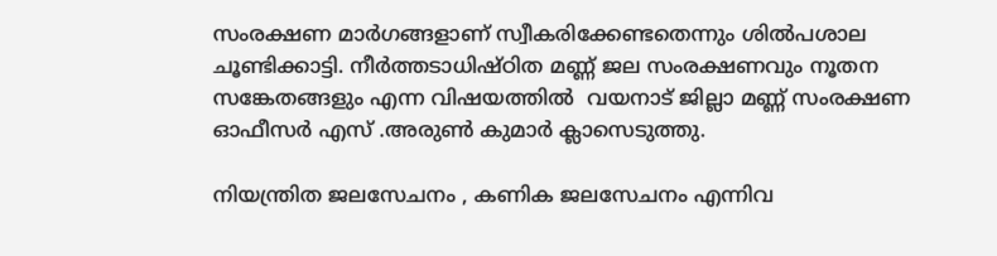സംരക്ഷണ മാര്‍ഗങ്ങളാണ് സ്വീകരിക്കേണ്ടതെന്നും ശില്‍പശാല ചൂണ്ടിക്കാട്ടി. നീര്‍ത്തടാധിഷ്ഠിത മണ്ണ് ജല സംരക്ഷണവും നൂതന സങ്കേതങ്ങളും എന്ന വിഷയത്തില്‍  വയനാട് ജില്ലാ മണ്ണ് സംരക്ഷണ ഓഫീസര്‍ എസ് .അരുണ്‍ കുമാര്‍ ക്ലാസെടുത്തു.

നിയന്ത്രിത ജലസേചനം , കണിക ജലസേചനം എന്നിവ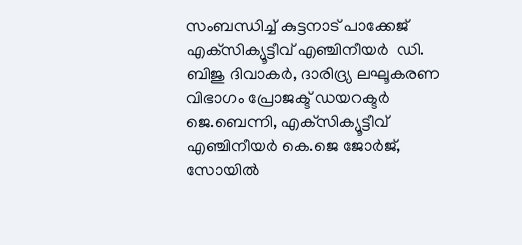സംബന്ധിച്ച് കുട്ടനാട് പാക്കേജ് എക്‌സിക്യൂട്ടീവ് എഞ്ചിനീയര്‍  ഡി. ബിജു ദിവാകര്‍, ദാരിദ്ര്യ ലഘൂകരണ വിഭാഗം പ്രോജക്ട് ഡയറക്ടര്‍  ജെ.ബെന്നി, എക്‌സിക്യൂട്ടീവ് എഞ്ചിനീയര്‍ കെ.ജെ ജോര്‍ജ്, സോയില്‍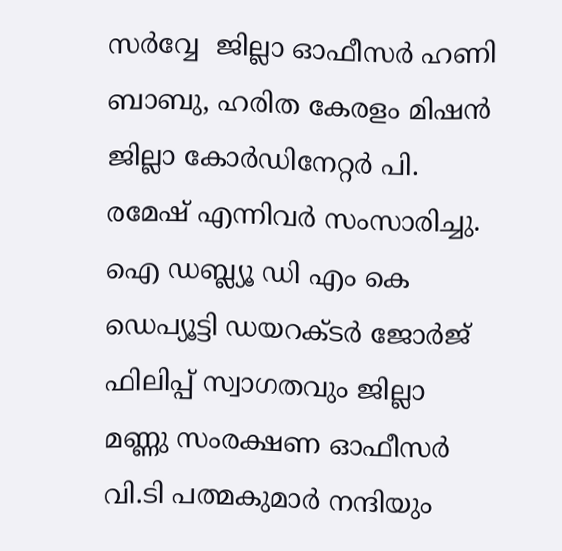സര്‍വ്വേ  ജില്ലാ ഓഫീസര്‍ ഹണി ബാബു, ഹരിത കേരളം മിഷന്‍ ജില്ലാ കോര്‍ഡിനേറ്റര്‍ പി. രമേഷ് എന്നിവര്‍ സംസാരിച്ചു. ഐ ഡബ്ല്യൂ ഡി എം കെ ഡെപ്യൂട്ടി ഡയറക്ടര്‍ ജോര്‍ജ് ഫിലിപ്പ് സ്വാഗതവും ജില്ലാ മണ്ണു സംരക്ഷണ ഓഫീസര്‍ വി.ടി പത്മകുമാര്‍ നന്ദിയും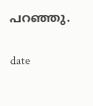പറഞ്ഞു.

date